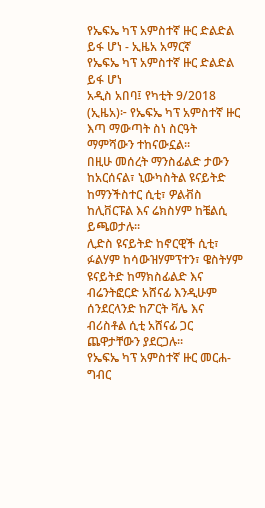የኤፍኤ ካፕ አምስተኛ ዙር ድልድል ይፋ ሆነ - ኢዜአ አማርኛ
የኤፍኤ ካፕ አምስተኛ ዙር ድልድል ይፋ ሆነ
አዲስ አበባ፤ የካቲት 9/2018 (ኢዜአ)፦ የኤፍኤ ካፕ አምስተኛ ዙር እጣ ማውጣት ስነ ስርዓት ማምሻውን ተከናውኗል።
በዚሁ መሰረት ማንስፊልድ ታውን ከአርሰናል፣ ኒውካስትል ዩናይትድ ከማንችስተር ሲቲ፣ ዎልቭስ ከሊቨርፑል እና ሬክስሃም ከቼልሲ ይጫወታሉ።
ሊድስ ዩናይትድ ከኖርዊች ሲቲ፣ ፉልሃም ከሳውዝሃምፕተን፣ ዌስትሃም ዩናይትድ ከማክስፊልድ እና ብሬንትፎርድ አሸናፊ እንዲሁም ሰንደርላንድ ከፖርት ቫሌ እና ብሪስቶል ሲቲ አሸናፊ ጋር ጨዋታቸውን ያደርጋሉ።
የኤፍኤ ካፕ አምስተኛ ዙር መርሐ-ግብር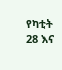የካቲት 28 እና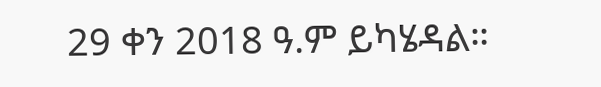29 ቀን 2018 ዓ.ም ይካሄዳል።